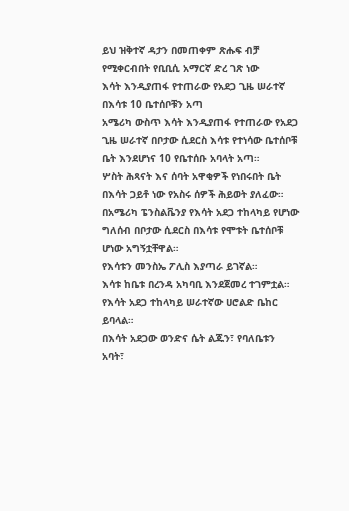ይህ ዝቅተኛ ዳታን በመጠቀም ጽሑፍ ብቻ የሚቀርብበት የቢቢሲ አማርኛ ድረ ገጽ ነው
እሳት እንዲያጠፋ የተጠራው የአደጋ ጊዜ ሠራተኛ በእሳቱ 10 ቤተሰቦቹን አጣ
አሜሪካ ውስጥ እሳት እንዲያጠፋ የተጠራው የአደጋ ጊዜ ሠራተኛ በቦታው ሲደርስ እሳቱ የተነሳው ቤተሰቦቹ ቤት እንደሆነና 10 የቤተሰቡ አባላት አጣ።
ሦስት ሕጻናት እና ሰባት አዋቂዎች የነበሩበት ቤት በእሳት ጋይቶ ነው የአስሩ ሰዎች ሕይወት ያለፈው።
በአሜሪካ ፔንስልቬንያ የእሳት አደጋ ተከላካይ የሆነው ግለሰብ በቦታው ሲደርስ በእሳቱ የሞቱት ቤተሰቦቹ ሆነው አግኝቷቸዋል።
የእሳቱን መንስኤ ፖሊስ እያጣራ ይገኛል።
እሳቱ ከቤቱ በረንዳ አካባቢ እንደጀመረ ተገምቷል።
የእሳት አደጋ ተከላካይ ሠራተኛው ሀሮልድ ቤከር ይባላል።
በእሳት አደጋው ወንድና ሴት ልጁን፣ የባለቤቱን አባት፣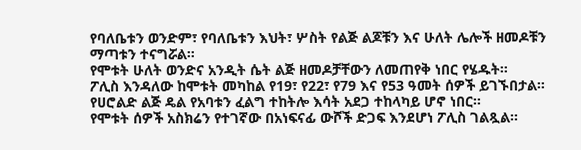የባለቤቱን ወንድም፣ የባለቤቱን እህት፣ ሦስት የልጅ ልጆቹን እና ሁለት ሌሎች ዘመዶቹን ማጣቱን ተናግሯል።
የሞቱት ሁለት ወንድና አንዲት ሴት ልጅ ዘመዶቻቸውን ለመጠየቅ ነበር የሄዱት።
ፖሊስ እንዳለው ከሞቱት መካከል የ19፣ የ22፣ የ79 እና የ53 ዓመት ሰዎች ይገኙበታል።
የሀሮልድ ልጅ ዴል የአባቱን ፈልግ ተከትሎ እሳት አደጋ ተከላካይ ሆኖ ነበር።
የሞቱት ሰዎች አስክሬን የተገኛው በአነፍናፊ ውሾች ድጋፍ እንደሆነ ፖሊስ ገልጿል።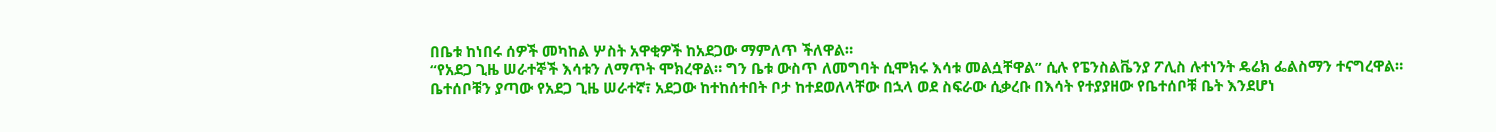በቤቱ ከነበሩ ሰዎች መካከል ሦስት አዋቂዎች ከአደጋው ማምለጥ ችለዋል።
“የአደጋ ጊዜ ሠራተኞች እሳቱን ለማጥት ሞክረዋል። ግን ቤቱ ውስጥ ለመግባት ሲሞክሩ እሳቱ መልሷቸዋል” ሲሉ የፔንስልቬንያ ፖሊስ ሉተነንት ዴሬክ ፌልስማን ተናግረዋል።
ቤተሰቦቹን ያጣው የአደጋ ጊዜ ሠራተኛ፣ አደጋው ከተከሰተበት ቦታ ከተደወለላቸው በኋላ ወደ ስፍራው ሲቃረቡ በእሳት የተያያዘው የቤተሰቦቹ ቤት እንደሆነ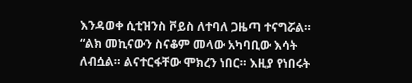እንዳወቀ ሲቲዝንስ ቮይስ ለተባለ ጋዜጣ ተናግሯል።
“ልክ መኪናውን ስናቆም መላው አካባቢው እሳት ለብሷል። ልናተርፋቸው ሞክረን ነበር። እዚያ የነበሩት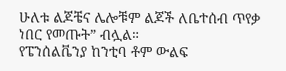ሁለቱ ልጆቼና ሌሎቹም ልጆች ለቤተሰብ ጥየቃ ነበር የመጡት” ብሏል።
የፔንሰልቬንያ ከንቲባ ቶም ውልፍ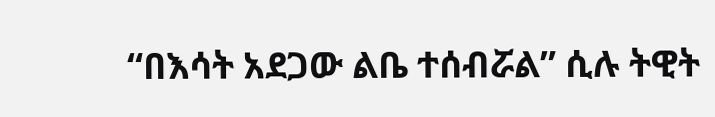“በእሳት አደጋው ልቤ ተሰብሯል” ሲሉ ትዊት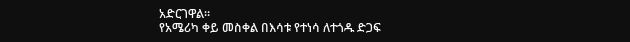አድርገዋል።
የአሜሪካ ቀይ መስቀል በእሳቱ የተነሳ ለተጎዱ ድጋፍ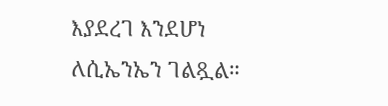እያደረገ እንደሆነ ለሲኤንኤን ገልጿል።